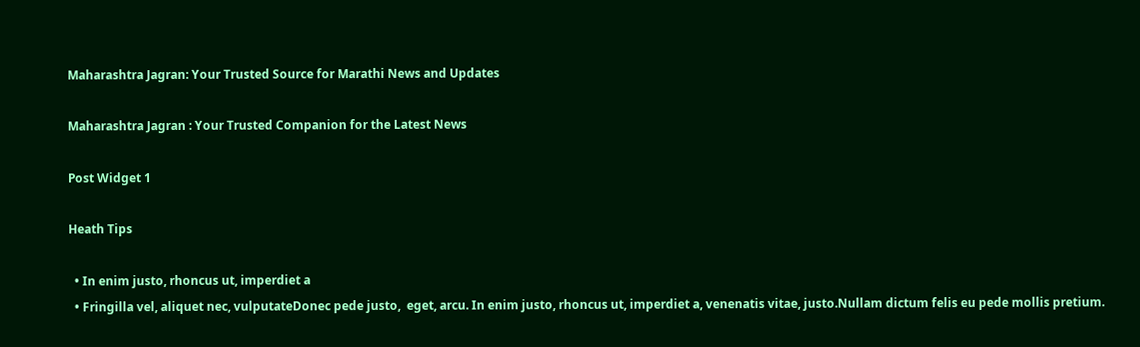Maharashtra Jagran: Your Trusted Source for Marathi News and Updates

Maharashtra Jagran : Your Trusted Companion for the Latest News

Post Widget 1

Heath Tips

  • In enim justo, rhoncus ut, imperdiet a
  • Fringilla vel, aliquet nec, vulputateDonec pede justo,  eget, arcu. In enim justo, rhoncus ut, imperdiet a, venenatis vitae, justo.Nullam dictum felis eu pede mollis pretium.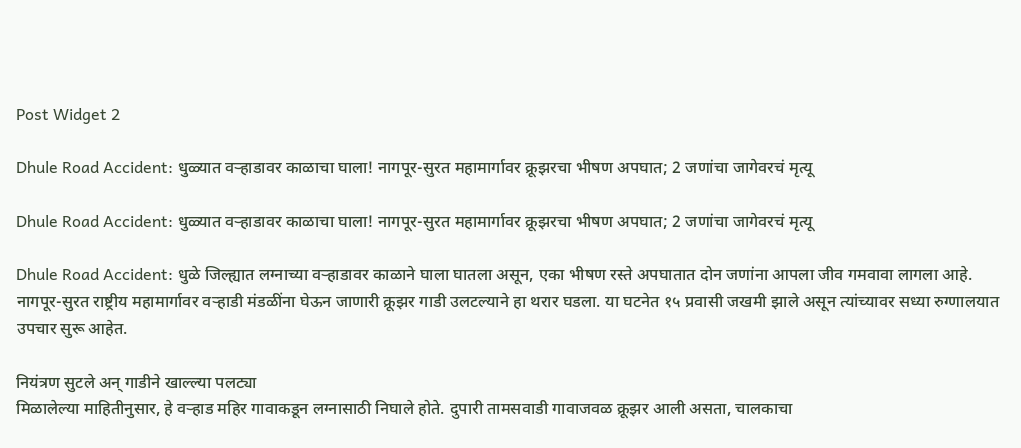Post Widget 2

Dhule Road Accident: धुळ्यात वऱ्हाडावर काळाचा घाला! नागपूर-सुरत महामार्गावर क्रूझरचा भीषण अपघात; 2 जणांचा जागेवरचं मृत्यू

Dhule Road Accident: धुळ्यात वऱ्हाडावर काळाचा घाला! नागपूर-सुरत महामार्गावर क्रूझरचा भीषण अपघात; 2 जणांचा जागेवरचं मृत्यू

Dhule Road Accident: धुळे जिल्ह्यात लग्नाच्या वऱ्हाडावर काळाने घाला घातला असून, एका भीषण रस्ते अपघातात दोन जणांना आपला जीव गमवावा लागला आहे. नागपूर-सुरत राष्ट्रीय महामार्गावर वऱ्हाडी मंडळींना घेऊन जाणारी क्रूझर गाडी उलटल्याने हा थरार घडला. या घटनेत १५ प्रवासी जखमी झाले असून त्यांच्यावर सध्या रुग्णालयात उपचार सुरू आहेत.

नियंत्रण सुटले अन् गाडीने खाल्ल्या पलट्या
मिळालेल्या माहितीनुसार, हे वऱ्हाड महिर गावाकडून लग्नासाठी निघाले होते. दुपारी तामसवाडी गावाजवळ क्रूझर आली असता, चालकाचा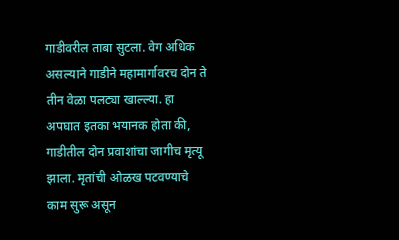गाडीवरील ताबा सुटला. वेग अधिक असल्याने गाडीने महामार्गावरच दोन ते तीन वेळा पलट्या खाल्ल्या. हा अपघात इतका भयानक होता की, गाडीतील दोन प्रवाशांचा जागीच मृत्यू झाला. मृतांची ओळख पटवण्याचे काम सुरू असून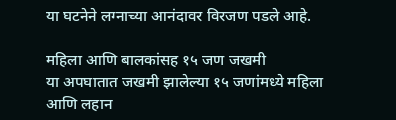या घटनेने लग्नाच्या आनंदावर विरजण पडले आहे.

महिला आणि बालकांसह १५ जण जखमी
या अपघातात जखमी झालेल्या १५ जणांमध्ये महिला आणि लहान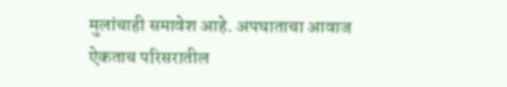मुलांचाही समावेश आहे. अपघाताचा आवाज ऐकताच परिसरातील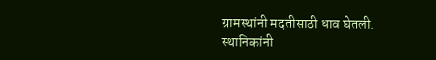ग्रामस्थांनी मदतीसाठी धाव घेतली. स्थानिकांनी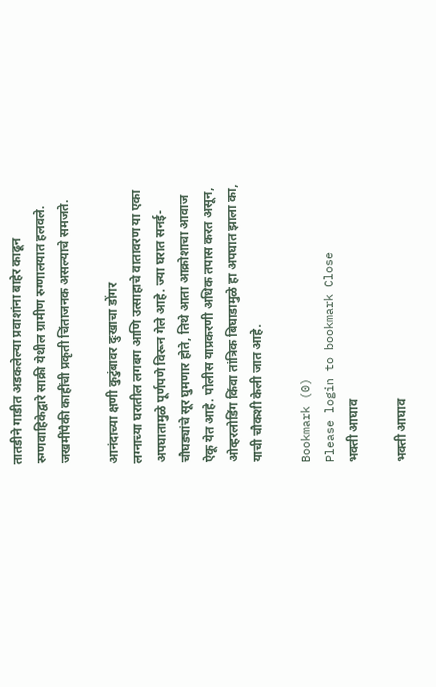तातडीने गाडीत अडकलेल्या प्रवाशांना बाहेर काढून रुग्णवाहिकेद्वारे साक्री येथील ग्रामीण रुग्णालयात हलवले. जखमींपैकी काहींची प्रकृती चिंताजनक असल्याचे समजते.

आनंदाच्या क्षणी कुटुंबावर दुःखाचा डोंगर
लग्नाच्या घरातील लगबग आणि उत्साहाचे वातावरण या एका अपघातामुळे पूर्णपणे विरून गेले आहे. ज्या घरात सनई-चौघड्यांचे सूर घुमणार होते, तिथे आता आक्रोशाचा आवाज ऐकू येत आहे. पोलीस याप्रकरणी अधिक तपास करत असून, ओव्हरलोडिंग किंवा तांत्रिक बिघाडामुळे हा अपघात झाला का, याची चौकशी केली जात आहे.

Bookmark (0)
Please login to bookmark Close
भक्ती आघाव

भक्ती आघाव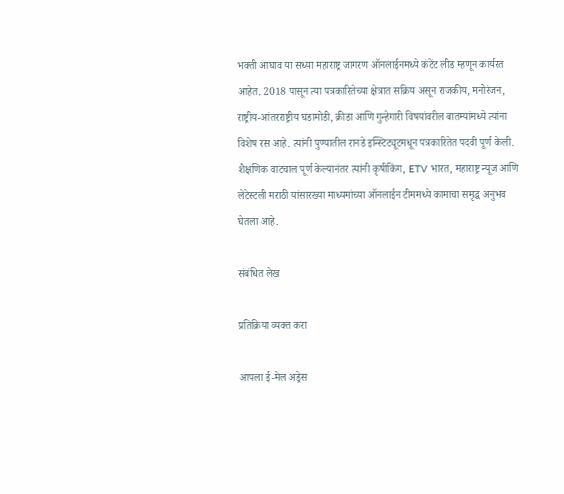भक्ती आघाव या सध्या महाराष्ट्र जागरण ऑनलाईनमध्ये कंटेंट लीड म्हणून कार्यरत आहेत. 2018 पासून त्या पत्रकारितेच्या क्षेत्रात सक्रिय असून राजकीय, मनोरंजन, राष्ट्रीय-आंतरराष्ट्रीय घडामोडी, क्रीडा आणि गुन्हेगारी विषयांवरील बातम्यांमध्ये त्यांना विशेष रस आहे. त्यांनी पुण्यातील रानडे इन्स्टिट्यूटमधून पत्रकारितेत पदवी पूर्ण केली. शैक्षणिक वाटचाल पूर्ण केल्यानंतर त्यांनी कृषीकिंग, ETV भारत, महाराष्ट्र न्यूज आणि लेटेस्टली मराठी यांसारख्या माध्यमांच्या ऑनलाईन टीममध्ये कामाचा समृद्ध अनुभव घेतला आहे.

संबंधित लेख

प्रतिक्रिया व्यक्त करा

आपला ई-मेल अड्रेस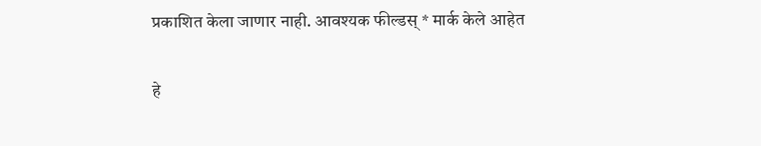प्रकाशित केला जाणार नाही. आवश्यक फील्डस् * मार्क केले आहेत

हे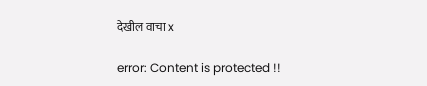देखील वाचा x

error: Content is protected !!